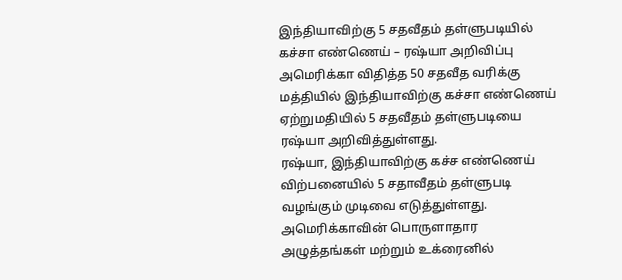இந்தியாவிற்கு 5 சதவீதம் தள்ளுபடியில் கச்சா எண்ணெய் – ரஷ்யா அறிவிப்பு
அமெரிக்கா விதித்த 50 சதவீத வரிக்கு மத்தியில் இந்தியாவிற்கு கச்சா எண்ணெய் ஏற்றுமதியில் 5 சதவீதம் தள்ளுபடியை ரஷ்யா அறிவித்துள்ளது.
ரஷ்யா, இந்தியாவிற்கு கச்ச எண்ணெய் விற்பனையில் 5 சதாவீதம் தள்ளுபடி வழங்கும் முடிவை எடுத்துள்ளது.
அமெரிக்காவின் பொருளாதார அழுத்தங்கள் மற்றும் உக்ரைனில்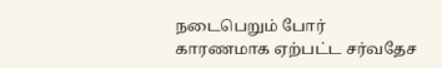நடைபெறும் போர் காரணமாக ஏற்பட்ட சர்வதேச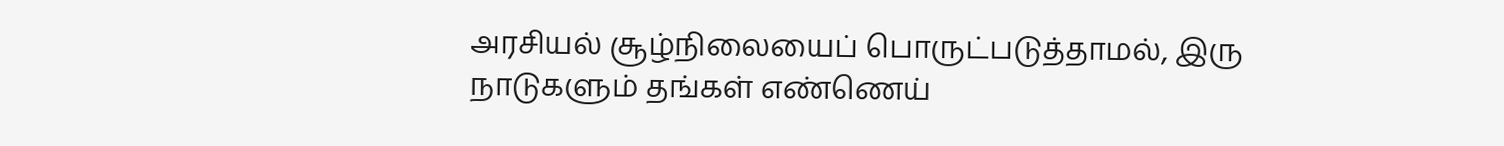அரசியல் சூழ்நிலையைப் பொருட்படுத்தாமல், இரு நாடுகளும் தங்கள் எண்ணெய்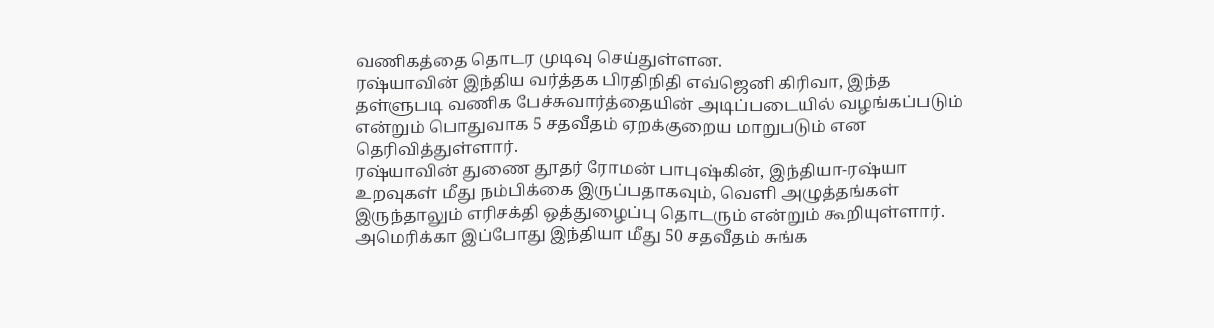வணிகத்தை தொடர முடிவு செய்துள்ளன.
ரஷ்யாவின் இந்திய வர்த்தக பிரதிநிதி எவ்ஜெனி கிரிவா, இந்த தள்ளுபடி வணிக பேச்சுவார்த்தையின் அடிப்படையில் வழங்கப்படும் என்றும் பொதுவாக 5 சதவீதம் ஏறக்குறைய மாறுபடும் என தெரிவித்துள்ளார்.
ரஷ்யாவின் துணை தூதர் ரோமன் பாபுஷ்கின், இந்தியா-ரஷ்யா உறவுகள் மீது நம்பிக்கை இருப்பதாகவும், வெளி அழுத்தங்கள் இருந்தாலும் எரிசக்தி ஒத்துழைப்பு தொடரும் என்றும் கூறியுள்ளார்.
அமெரிக்கா இப்போது இந்தியா மீது 50 சதவீதம் சுங்க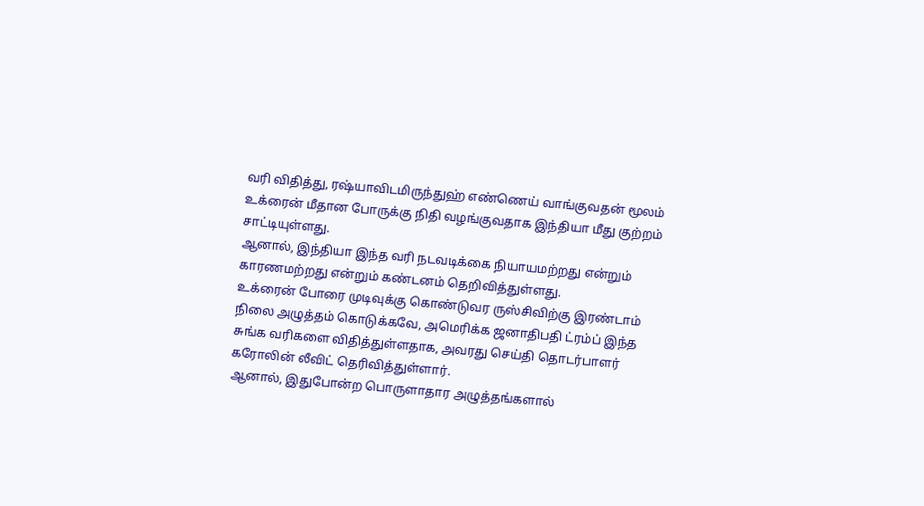வரி விதித்து, ரஷ்யாவிடமிருந்துஹ் எண்ணெய் வாங்குவதன் மூலம் உக்ரைன் மீதான போருக்கு நிதி வழங்குவதாக இந்தியா மீது குற்றம் சாட்டியுள்ளது.
ஆனால், இந்தியா இந்த வரி நடவடிக்கை நியாயமற்றது என்றும் காரணமற்றது என்றும் கண்டனம் தெறிவித்துள்ளது.
உக்ரைன் போரை முடிவுக்கு கொண்டுவர ருஸ்சிவிற்கு இரண்டாம் நிலை அழுத்தம் கொடுக்கவே, அமெரிக்க ஜனாதிபதி ட்ரம்ப் இந்த சுங்க வரிகளை விதித்துள்ளதாக, அவரது செய்தி தொடர்பாளர் கரோலின் லீவிட் தெரிவித்துள்ளார்.
ஆனால், இதுபோன்ற பொருளாதார அழுத்தங்களால்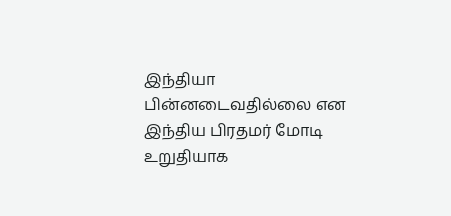இந்தியா பின்னடைவதில்லை என இந்திய பிரதமர் மோடி உறுதியாக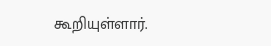கூறியுள்ளார்.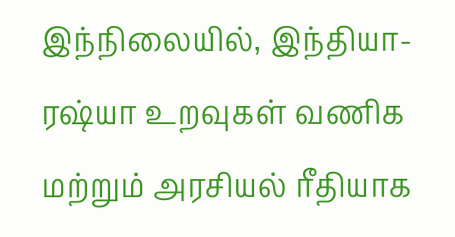இந்நிலையில், இந்தியா-ரஷ்யா உறவுகள் வணிக மற்றும் அரசியல் ரீதியாக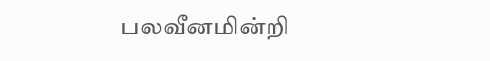பலவீனமின்றி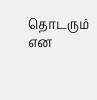தொடரும் என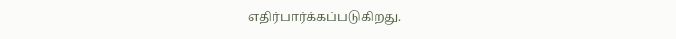எதிர்பார்க்கப்படுகிறது.